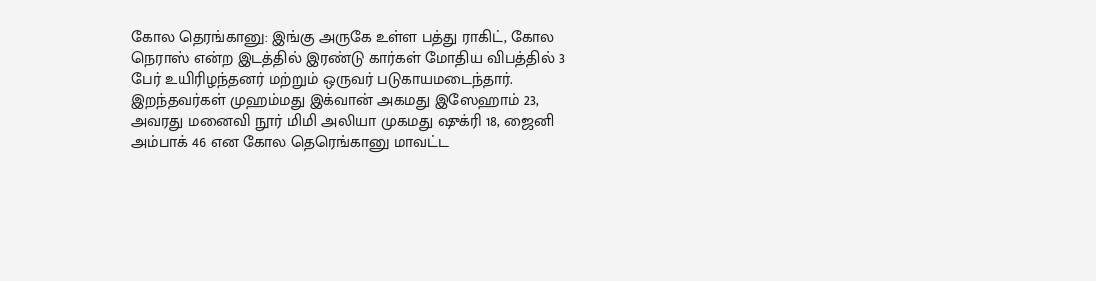கோல தெரங்கானு: இங்கு அருகே உள்ள பத்து ராகிட், கோல நெராஸ் என்ற இடத்தில் இரண்டு கார்கள் மோதிய விபத்தில் 3 பேர் உயிரிழந்தனர் மற்றும் ஒருவர் படுகாயமடைந்தார். இறந்தவர்கள் முஹம்மது இக்வான் அகமது இஸேஹாம் 23, அவரது மனைவி நூர் மிமி அலியா முகமது ஷுக்ரி 18, ஜைனி அம்பாக் 46 என கோல தெரெங்கானு மாவட்ட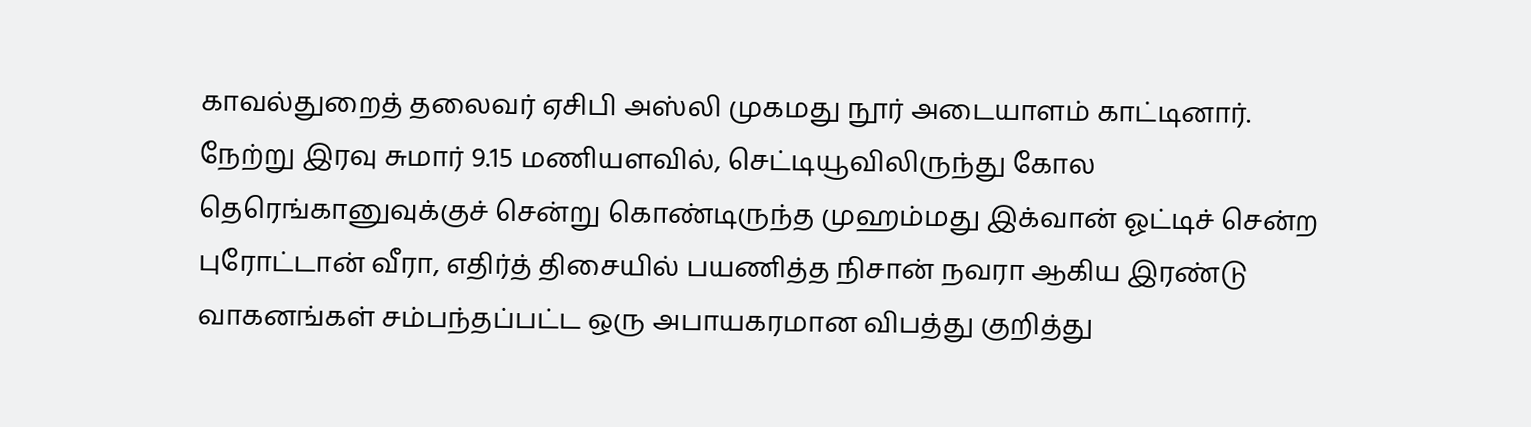காவல்துறைத் தலைவர் ஏசிபி அஸ்லி முகமது நூர் அடையாளம் காட்டினார்.
நேற்று இரவு சுமார் 9.15 மணியளவில், செட்டியூவிலிருந்து கோல தெரெங்கானுவுக்குச் சென்று கொண்டிருந்த முஹம்மது இக்வான் ஓட்டிச் சென்ற புரோட்டான் வீரா, எதிர்த் திசையில் பயணித்த நிசான் நவரா ஆகிய இரண்டு வாகனங்கள் சம்பந்தப்பட்ட ஒரு அபாயகரமான விபத்து குறித்து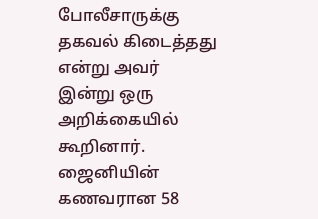போலீசாருக்கு தகவல் கிடைத்தது என்று அவர் இன்று ஒரு அறிக்கையில் கூறினார்.
ஜைனியின் கணவரான 58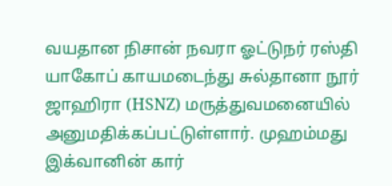வயதான நிசான் நவரா ஓட்டுநர் ரஸ்தி யாகோப் காயமடைந்து சுல்தானா நூர் ஜாஹிரா (HSNZ) மருத்துவமனையில் அனுமதிக்கப்பட்டுள்ளார். முஹம்மது இக்வானின் கார்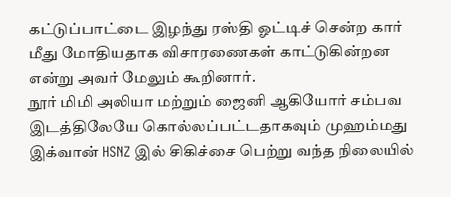கட்டுப்பாட்டை இழந்து ரஸ்தி ஓட்டிச் சென்ற கார் மீது மோதியதாக விசாரணைகள் காட்டுகின்றன என்று அவர் மேலும் கூறினார்.
நூர் மிமி அலியா மற்றும் ஜைனி ஆகியோர் சம்பவ இடத்திலேயே கொல்லப்பட்டதாகவும் முஹம்மது இக்வான் HSNZ இல் சிகிச்சை பெற்று வந்த நிலையில்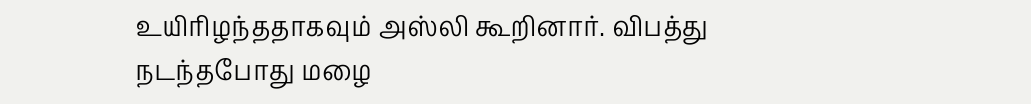உயிரிழந்ததாகவும் அஸ்லி கூறினார். விபத்து நடந்தபோது மழை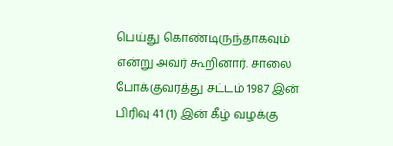பெய்து கொண்டிருந்தாகவும் என்று அவர் கூறினார். சாலை போக்குவரத்து சட்டம் 1987 இன் பிரிவு 41 (1) இன் கீழ் வழக்கு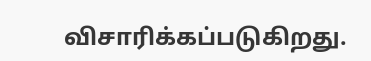விசாரிக்கப்படுகிறது.